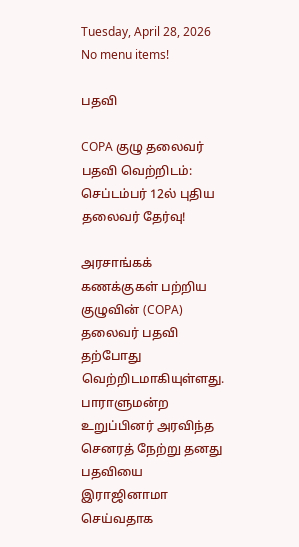Tuesday, April 28, 2026
No menu items!

பதவி

COPA குழு தலைவர் பதவி வெற்றிடம்: செப்டம்பர் 12ல் புதிய தலைவர் தேர்வு!

அரசாங்கக் கணக்குகள் பற்றிய குழுவின் (COPA) தலைவர் பதவி தற்போது வெற்றிடமாகியுள்ளது. பாராளுமன்ற உறுப்பினர் அரவிந்த செனரத் நேற்று தனது பதவியை இராஜினாமா செய்வதாக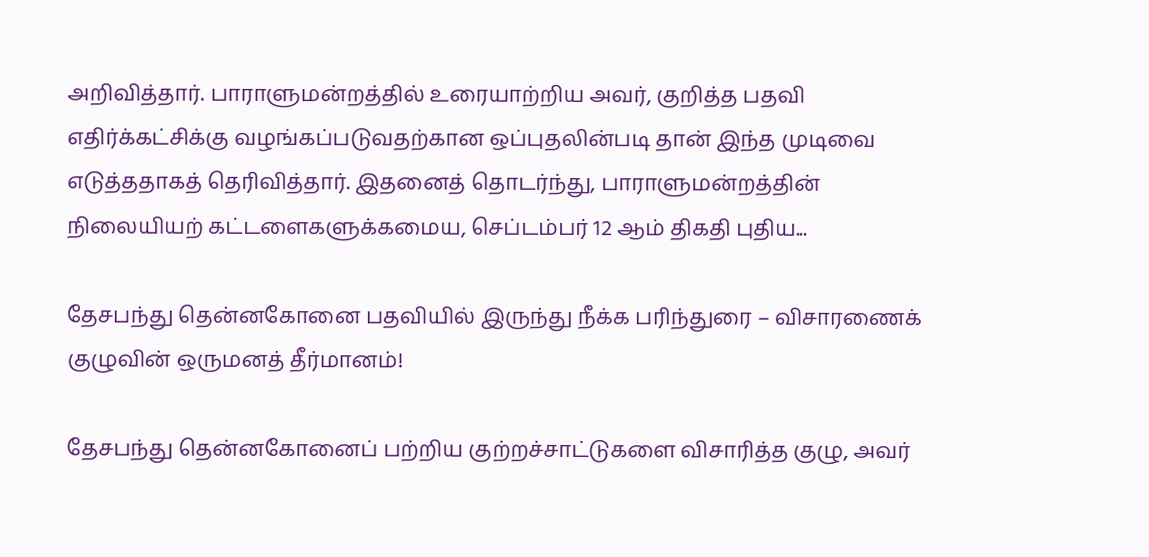அறிவித்தார். பாராளுமன்றத்தில் உரையாற்றிய அவர், குறித்த பதவி எதிர்க்கட்சிக்கு வழங்கப்படுவதற்கான ஒப்புதலின்படி தான் இந்த முடிவை எடுத்ததாகத் தெரிவித்தார். இதனைத் தொடர்ந்து, பாராளுமன்றத்தின் நிலையியற் கட்டளைகளுக்கமைய, செப்டம்பர் 12 ஆம் திகதி புதிய...

தேசபந்து தென்னகோனை பதவியில் இருந்து நீக்க பரிந்துரை – விசாரணைக் குழுவின் ஒருமனத் தீர்மானம்!

தேசபந்து தென்னகோனைப் பற்றிய குற்றச்சாட்டுகளை விசாரித்த குழு, அவர்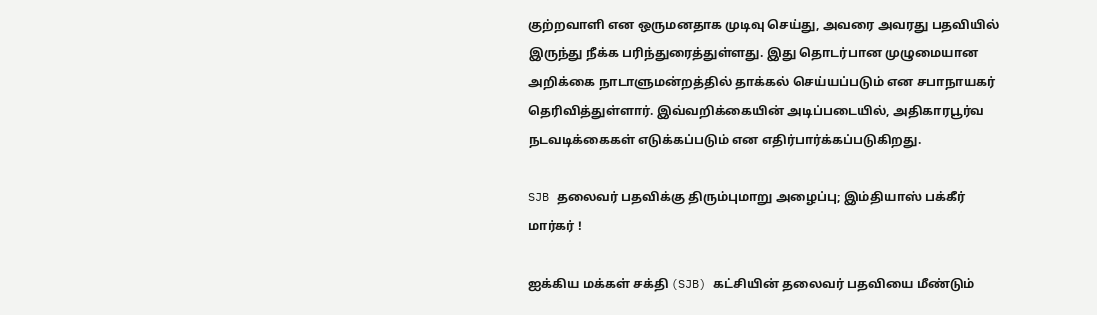குற்றவாளி என ஒருமனதாக முடிவு செய்து, அவரை அவரது பதவியில் இருந்து நீக்க பரிந்துரைத்துள்ளது. இது தொடர்பான முழுமையான அறிக்கை நாடாளுமன்றத்தில் தாக்கல் செய்யப்படும் என சபாநாயகர் தெரிவித்துள்ளார். இவ்வறிக்கையின் அடிப்படையில், அதிகாரபூர்வ நடவடிக்கைகள் எடுக்கப்படும் என எதிர்பார்க்கப்படுகிறது.

SJB தலைவர் பதவிக்கு திரும்புமாறு அழைப்பு; இம்தியாஸ் பக்கீர் மார்கர் !

ஐக்கிய மக்கள் சக்தி (SJB) கட்சியின் தலைவர் பதவியை மீண்டும்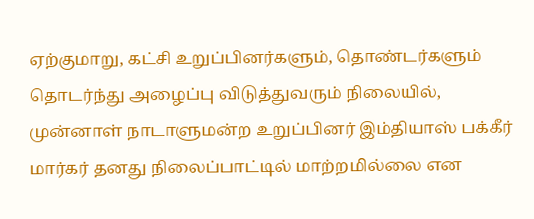ஏற்குமாறு, கட்சி உறுப்பினர்களும், தொண்டர்களும் தொடர்ந்து அழைப்பு விடுத்துவரும் நிலையில், முன்னாள் நாடாளுமன்ற உறுப்பினர் இம்தியாஸ் பக்கீர் மார்கர் தனது நிலைப்பாட்டில் மாற்றமில்லை என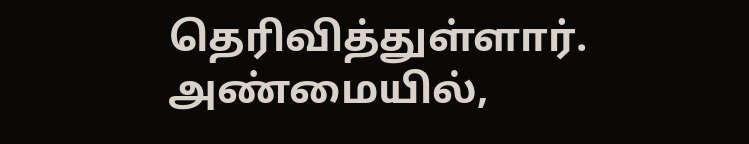தெரிவித்துள்ளார். அண்மையில்,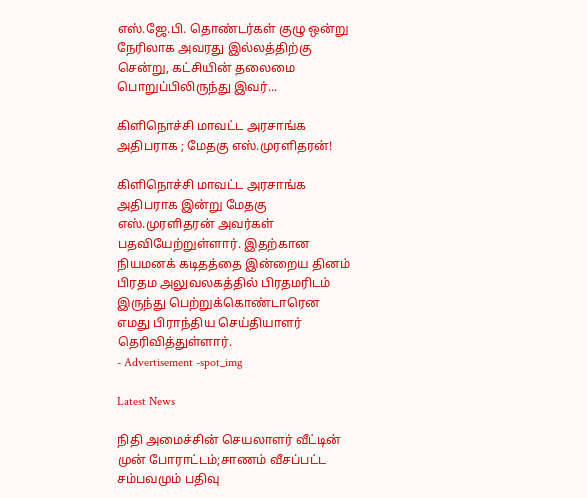எஸ்.ஜே.பி. தொண்டர்கள் குழு ஒன்று நேரிலாக அவரது இல்லத்திற்கு சென்று, கட்சியின் தலைமை பொறுப்பிலிருந்து இவர்...

கிளிநொச்சி மாவட்ட அரசாங்க அதிபராக ; மேதகு எஸ்.முரளிதரன்!

கிளிநொச்சி மாவட்ட அரசாங்க அதிபராக இன்று மேதகு எஸ்.முரளிதரன் அவர்கள் பதவியேற்றுள்ளார். இதற்கான நியமனக் கடிதத்தை இன்றைய தினம் பிரதம அலுவலகத்தில் பிரதமரிடம் இருந்து பெற்றுக்கொண்டாரென எமது பிராந்திய செய்தியாளர் தெரிவித்துள்ளார்.
- Advertisement -spot_img

Latest News

நிதி அமைச்சின் செயலாளர் வீட்டின் முன் போராட்டம்;சாணம் வீசப்பட்ட சம்பவமும் பதிவு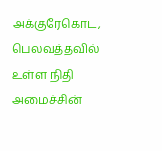அக்குரேகொட, பெலவத்தவில் உள்ள நிதி அமைச்சின்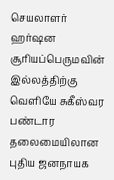செயலாளர் ஹர்ஷன சூரியப்பெருமவின் இல்லத்திற்கு வெளியே சுகீஸ்வர பண்டார தலைமையிலான புதிய ஜனநாயக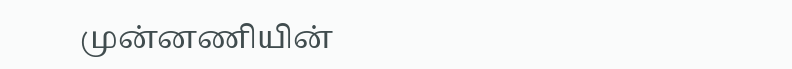முன்னணியின்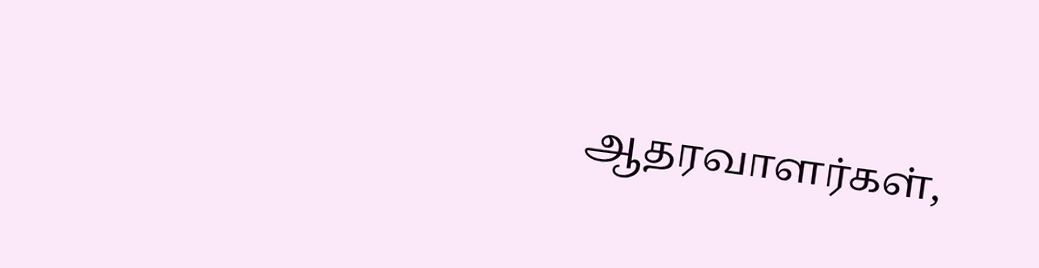ஆதரவாளர்கள்,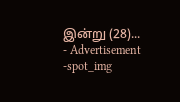இன்று (28)...
- Advertisement -spot_img